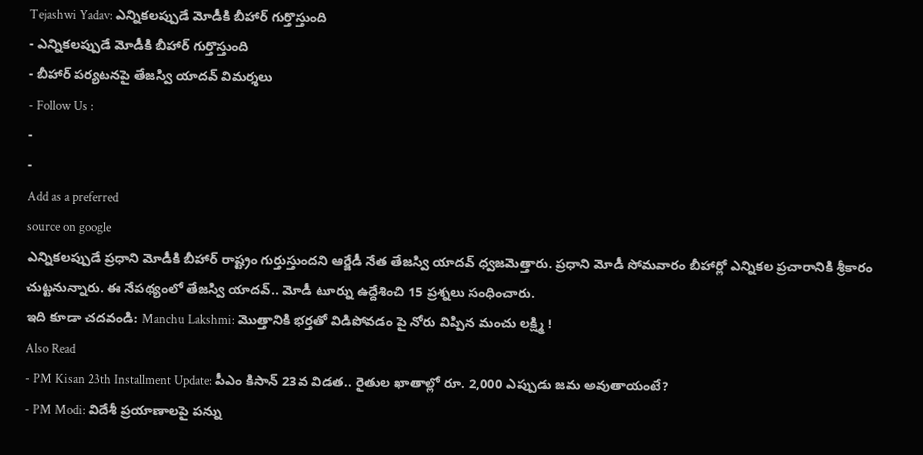Tejashwi Yadav: ఎన్నికలప్పుడే మోడీకి బీహార్ గుర్తొస్తుంది
- ఎన్నికలప్పుడే మోడీకి బీహార్ గుర్తొస్తుంది
- బీహార్ పర్యటనపై తేజస్వి యాదవ్ విమర్శలు
- Follow Us :
-
-
Add as a preferred
source on google
ఎన్నికలప్పుడే ప్రధాని మోడీకి బీహార్ రాష్ట్రం గుర్తుస్తుందని ఆర్జేడీ నేత తేజస్వి యాదవ్ ధ్వజమెత్తారు. ప్రధాని మోడీ సోమవారం బీహార్లో ఎన్నికల ప్రచారానికి శ్రీకారం చుట్టనున్నారు. ఈ నేపథ్యంలో తేజస్వి యాదవ్.. మోడీ టూర్ను ఉద్దేశించి 15 ప్రశ్నలు సంధించారు.
ఇది కూడా చదవండి: Manchu Lakshmi: మొత్తానికి భర్తతో విడిపోవడం పై నోరు విప్పిన మంచు లక్ష్మి !
Also Read
- PM Kisan 23th Installment Update: పీఎం కిసాన్ 23వ విడత.. రైతుల ఖాతాల్లో రూ. 2,000 ఎప్పుడు జమ అవుతాయంటే?
- PM Modi: విదేశీ ప్రయాణాలపై పన్ను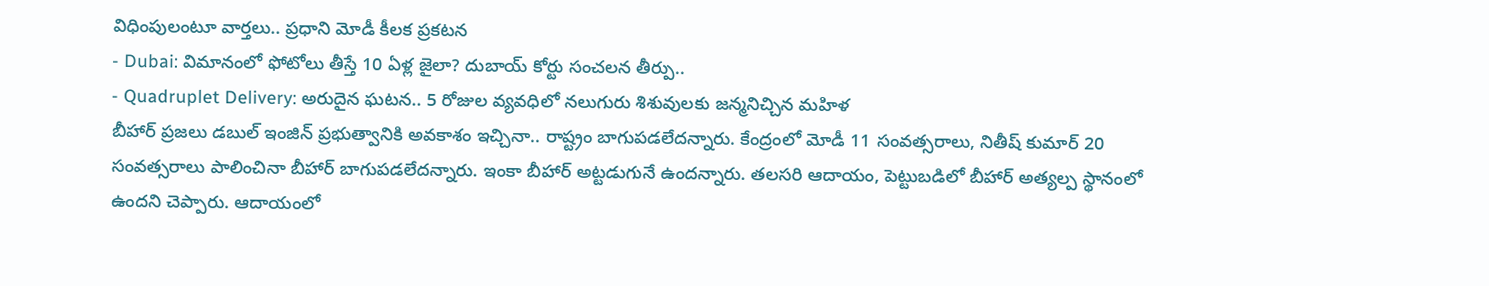విధింపులంటూ వార్తలు.. ప్రధాని మోడీ కీలక ప్రకటన
- Dubai: విమానంలో ఫోటోలు తీస్తే 10 ఏళ్ల జైలా? దుబాయ్ కోర్టు సంచలన తీర్పు..
- Quadruplet Delivery: అరుదైన ఘటన.. 5 రోజుల వ్యవధిలో నలుగురు శిశువులకు జన్మనిచ్చిన మహిళ
బీహార్ ప్రజలు డబుల్ ఇంజిన్ ప్రభుత్వానికి అవకాశం ఇచ్చినా.. రాష్ట్రం బాగుపడలేదన్నారు. కేంద్రంలో మోడీ 11 సంవత్సరాలు, నితీష్ కుమార్ 20 సంవత్సరాలు పాలించినా బీహార్ బాగుపడలేదన్నారు. ఇంకా బీహార్ అట్టడుగునే ఉందన్నారు. తలసరి ఆదాయం, పెట్టుబడిలో బీహార్ అత్యల్ప స్థానంలో ఉందని చెప్పారు. ఆదాయంలో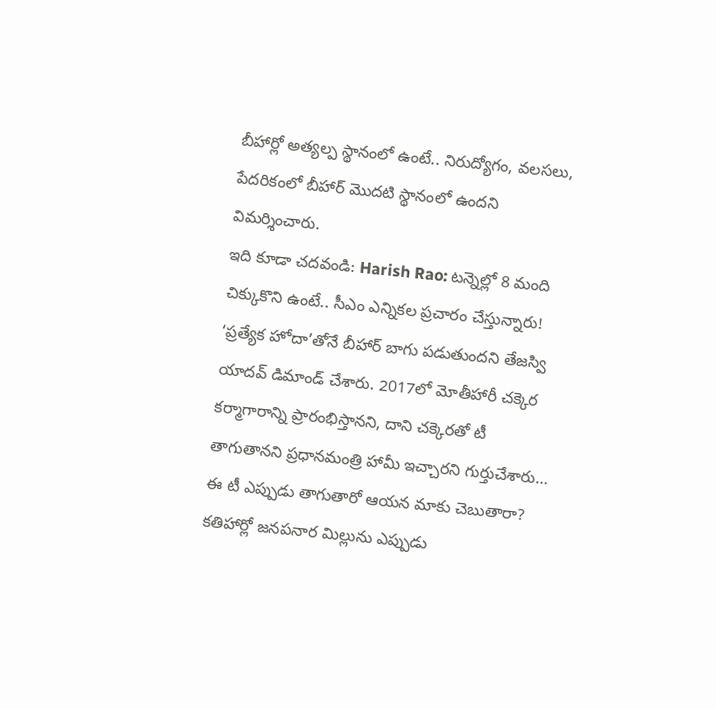బీహార్లో అత్యల్ప స్థానంలో ఉంటే.. నిరుద్యోగం, వలసలు, పేదరికంలో బీహార్ మొదటి స్థానంలో ఉందని విమర్శించారు.
ఇది కూడా చదవండి: Harish Rao: టన్నెల్లో 8 మంది చిక్కుకొని ఉంటే.. సీఎం ఎన్నికల ప్రచారం చేస్తున్నారు!
‘ప్రత్యేక హోదా’తోనే బీహార్ బాగు పడుతుందని తేజస్వి యాదవ్ డిమాండ్ చేశారు. 2017లో మోతీహారీ చక్కెర కర్మాగారాన్ని ప్రారంభిస్తానని, దాని చక్కెరతో టీ తాగుతానని ప్రధానమంత్రి హామీ ఇచ్చారని గుర్తుచేశారు… ఈ టీ ఎప్పుడు తాగుతారో ఆయన మాకు చెబుతారా? కతిహార్లో జనపనార మిల్లును ఎప్పుడు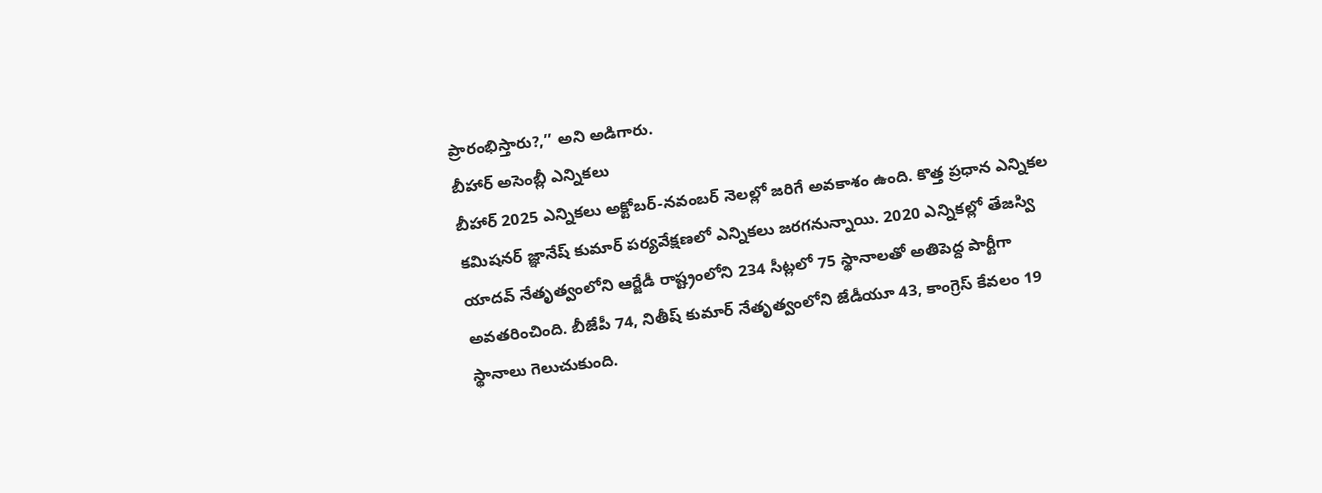ప్రారంభిస్తారు?,’’ అని అడిగారు.
బీహార్ అసెంబ్లీ ఎన్నికలు
బీహార్ 2025 ఎన్నికలు అక్టోబర్-నవంబర్ నెలల్లో జరిగే అవకాశం ఉంది. కొత్త ప్రధాన ఎన్నికల కమిషనర్ జ్ఞానేష్ కుమార్ పర్యవేక్షణలో ఎన్నికలు జరగనున్నాయి. 2020 ఎన్నికల్లో తేజస్వి యాదవ్ నేతృత్వంలోని ఆర్జేడీ రాష్ట్రంలోని 234 సీట్లలో 75 స్థానాలతో అతిపెద్ద పార్టీగా అవతరించింది. బీజేపీ 74, నితీష్ కుమార్ నేతృత్వంలోని జేడీయూ 43, కాంగ్రెస్ కేవలం 19 స్థానాలు గెలుచుకుంది.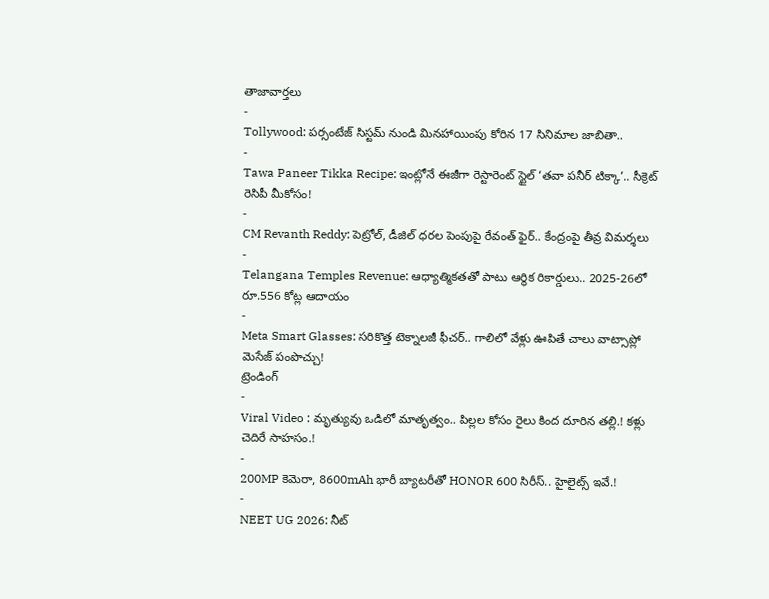తాజావార్తలు
-
Tollywood: పర్సంటేజ్ సిస్టమ్ నుండి మినహాయింపు కోరిన 17 సినిమాల జాబితా..
-
Tawa Paneer Tikka Recipe: ఇంట్లోనే ఈజీగా రెస్టారెంట్ స్టైల్ ‘తవా పనీర్ టిక్కా’.. సీక్రెట్ రెసిపీ మీకోసం!
-
CM Revanth Reddy: పెట్రోల్, డీజిల్ ధరల పెంపుపై రేవంత్ ఫైర్.. కేంద్రంపై తీవ్ర విమర్శలు
-
Telangana Temples Revenue: ఆధ్యాత్మికతతో పాటు ఆర్థిక రికార్డులు.. 2025-26లో రూ.556 కోట్ల ఆదాయం
-
Meta Smart Glasses: సరికొత్త టెక్నాలజీ ఫీచర్.. గాలిలో వేళ్లు ఊపితే చాలు వాట్సాప్లో మెసేజ్ పంపొచ్చు!
ట్రెండింగ్
-
Viral Video : మృత్యువు ఒడిలో మాతృత్వం.. పిల్లల కోసం రైలు కింద దూరిన తల్లి.! కళ్లు చెదిరే సాహసం.!
-
200MP కెమెరా, 8600mAh భారీ బ్యాటరీతో HONOR 600 సిరీస్.. హైలైట్స్ ఇవే.!
-
NEET UG 2026: నీట్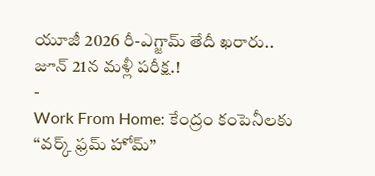యూజీ 2026 రీ-ఎగ్జామ్ తేదీ ఖరారు.. జూన్ 21న మళ్లీ పరీక్ష.!
-
Work From Home: కేంద్రం కంపెనీలకు “వర్క్ ఫ్రమ్ హోమ్”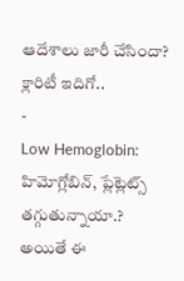ఆదేశాలు జారీ చేసిందా? క్లారిటీ ఇదిగో..
-
Low Hemoglobin: హిమోగ్లోబిన్, ప్లేట్లెట్స్ తగ్గుతున్నాయా.? అయితే ఈ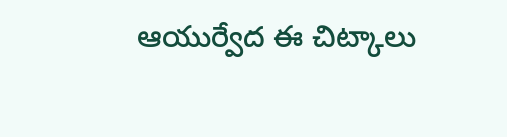ఆయుర్వేద ఈ చిట్కాలు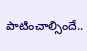పాటించాల్సిందే..